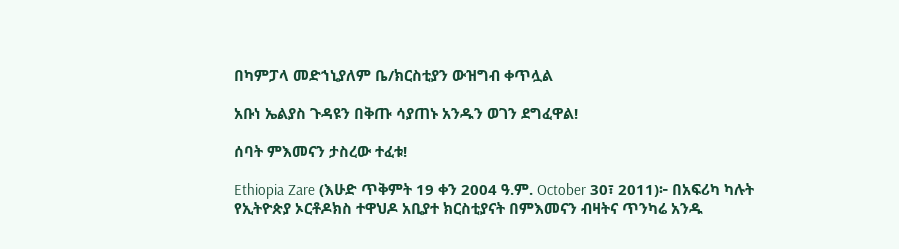በካምፓላ መድኀኒያለም ቤ/ክርስቲያን ውዝግብ ቀጥሏል

አቡነ ኤልያስ ጉዳዩን በቅጡ ሳያጠኑ አንዱን ወገን ደግፈዋል!

ሰባት ምእመናን ታስረው ተፈቱ!

Ethiopia Zare (እሁድ ጥቅምት 19 ቀን 2004 ዓ.ም. October 30፣ 2011)፦ በአፍሪካ ካሉት የኢትዮጵያ ኦርቶዶክስ ተዋህዶ አቢያተ ክርስቲያናት በምእመናን ብዛትና ጥንካሬ አንዱ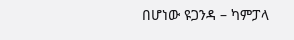በሆነው ዩጋንዳ – ካምፓላ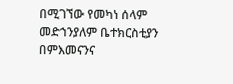በሚገኘው የመካነ ሰላም መድኀንያለም ቤተክርስቲያን በምእመናንና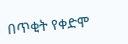በጥቂት የቀድሞ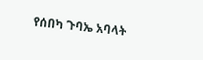የሰበካ ጉባኤ አባላት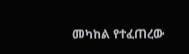መካከል የተፈጠረው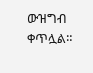ውዝግብ ቀጥሏል።